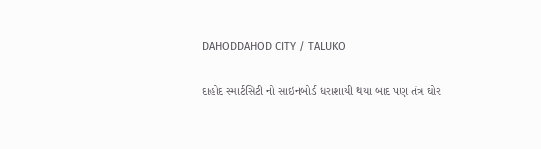DAHODDAHOD CITY / TALUKO

દાહોદ સ્માર્ટસિટી નો સાઇનબોર્ડ ધરાશાયી થયા બાદ પણ તંત્ર ઘોર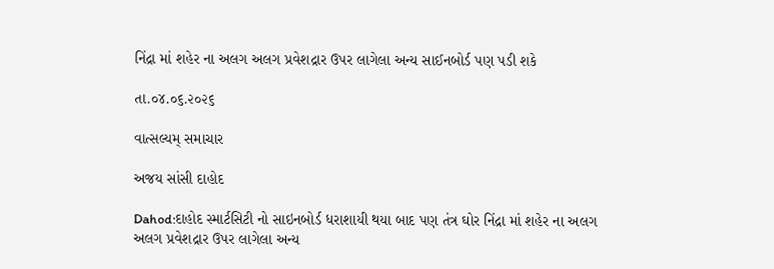નિંદ્રા માં શહેર ના અલગ અલગ પ્રવેશદ્રાર ઉપર લાગેલા અન્ય સાઈનબોર્ડ પણ પડી શકે

તા.૦૪.૦૬.૨૦૨૬

વાત્સલ્યમ્ સમાચાર

અજય સાંસી દાહોદ

Dahod:દાહોદ સ્માર્ટસિટી નો સાઇનબોર્ડ ધરાશાયી થયા બાદ પણ તંત્ર ઘોર નિંદ્રા માં શહેર ના અલગ અલગ પ્રવેશદ્રાર ઉપર લાગેલા અન્ય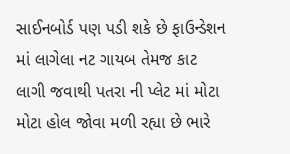સાઈનબોર્ડ પણ પડી શકે છે ફાઉન્ડેશન માં લાગેલા નટ ગાયબ તેમજ કાટ લાગી જવાથી પતરા ની પ્લેટ માં મોટા મોટા હોલ જોવા મળી રહ્યા છે ભારે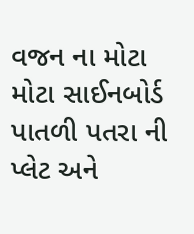વજન ના મોટા મોટા સાઈનબોર્ડ પાતળી પતરા ની પ્લેટ અને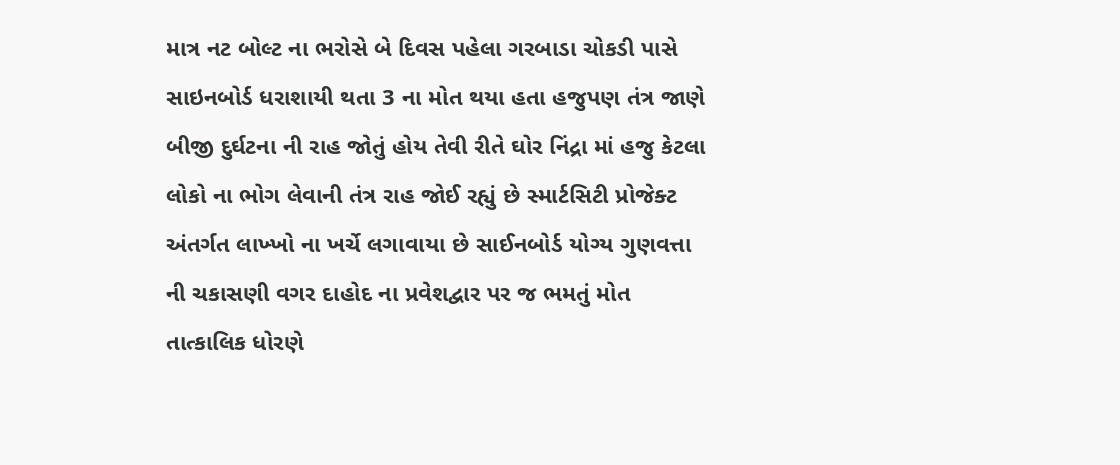માત્ર નટ બોલ્ટ ના ભરોસે બે દિવસ પહેલા ગરબાડા ચોકડી પાસે સાઇનબોર્ડ ધરાશાયી થતા 3 ના મોત થયા હતા હજુપણ તંત્ર જાણે બીજી દુર્ઘટના ની રાહ જોતું હોય તેવી રીતે ઘોર નિંદ્રા માં હજુ કેટલા લોકો ના ભોગ લેવાની તંત્ર રાહ જોઈ રહ્યું છે સ્માર્ટસિટી પ્રોજેક્ટ અંતર્ગત લાખ્ખો ના ખર્ચે લગાવાયા છે સાઈનબોર્ડ યોગ્ય ગુણવત્તા ની ચકાસણી વગર દાહોદ ના પ્રવેશદ્વાર પર જ ભમતું મોત તાત્કાલિક ધોરણે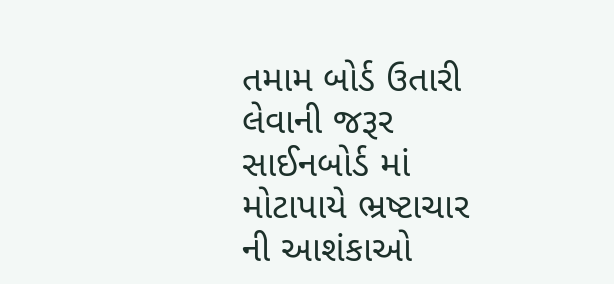તમામ બોર્ડ ઉતારી લેવાની જરૂર સાઈનબોર્ડ માં મોટાપાયે ભ્રષ્ટાચાર ની આશંકાઓ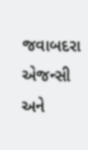જવાબદરા એજન્સી અને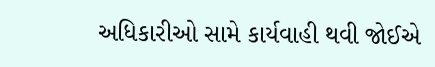અધિકારીઓ સામે કાર્યવાહી થવી જોઈએ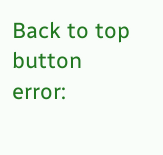Back to top button
error: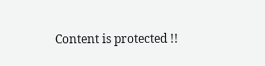Content is protected !!